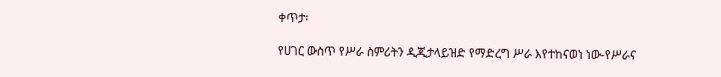ቀጥታ፡

የሀገር ውስጥ የሥራ ስምሪትን ዲጂታላይዝድ የማድረግ ሥራ እየተከናወነ ነው-የሥራና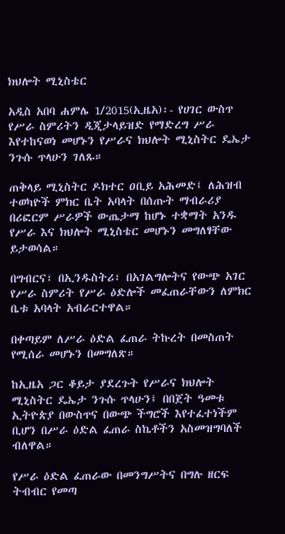ክህሎት ሚኒስቴር

አዲስ አበባ ሐምሌ 1/2015(ኢዜአ)፡- የሀገር ውስጥ የሥራ ስምሪትን ዲጂታላይዝድ የማድረግ ሥራ እየተከናወነ መሆኑን የሥራና ክህሎት ሚኒስትር ዴኤታ ንጉሱ ጥላሁን ገለጹ።

ጠቅላይ ሚኒስትር ዶክተር ዐቢይ አሕመድ፤ ለሕዝብ ተወካዮች ምክር ቤት አባላት በሰጡት ማብራሪያ በሪፎርም ሥራዎች ውጤታማ ከሆኑ ተቋማት አንዱ የሥራ እና ክህሎት ሚኒስቴር መሆኑን መግለፃቸው ይታወሳል።

በግብርና፣ በኢንዱስትሪ፣ በአገልግሎትና የውጭ አገር የሥራ ስምሪት የሥራ ዕድሎች መፈጠራቸውን ለምክር ቤቱ አባላት አብራርተዋል።

በቀጣይም ለሥራ ዕድል ፈጠራ ትኩረት በመስጠት የሚሰራ መሆኑን በመግለጽ።

ከኢዜአ ጋር ቆይታ ያደረጉት የሥራና ክህሎት ሚኒስትር ዴኤታ ንጉሱ ጥላሁን፤ በበጀት ዓመቱ ኢትዮጵያ በውስጥና በውጭ ችግሮች እየተፈተነችም ቢሆን በሥራ ዕድል ፈጠራ ስኬቶችን አስመዝግባለች ብለዋል።

የሥራ ዕድል ፈጠራው በመንግሥትና በግሉ ዘርፍ ትብብር የመጣ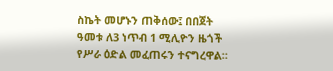ስኬት መሆኑን ጠቅሰው፤ በበጀት ዓመቱ ለ3 ነጥብ 1 ሚሊዮን ዜጎች የሥራ ዕድል መፈጠሩን ተናግረዋል።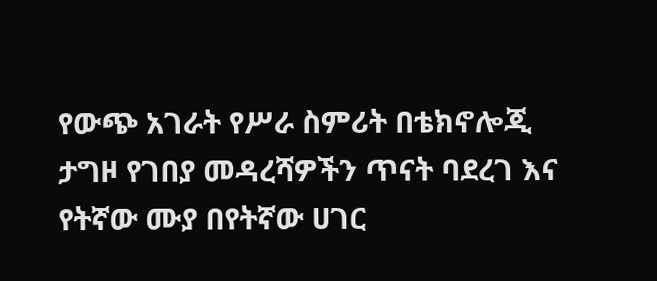የውጭ አገራት የሥራ ስምሪት በቴክኖሎጂ ታግዞ የገበያ መዳረሻዎችን ጥናት ባደረገ እና የትኛው ሙያ በየትኛው ሀገር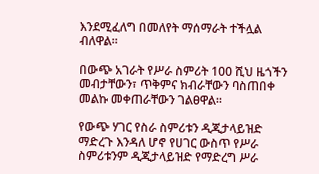እንደሚፈለግ በመለየት ማሰማራት ተችሏል ብለዋል።

በውጭ አገራት የሥራ ስምሪት 100 ሺህ ዜጎችን መብታቸውን፣ ጥቅምና ክብራቸውን ባስጠበቀ መልኩ መቀጠራቸውን ገልፀዋል።

የውጭ ሃገር የስራ ስምሪቱን ዲጂታላይዝድ ማድረጉ እንዳለ ሆኖ የሀገር ውስጥ የሥራ ስምሪቱንም ዲጂታላይዝድ የማድረግ ሥራ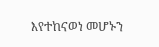እየተከናወነ መሆኑን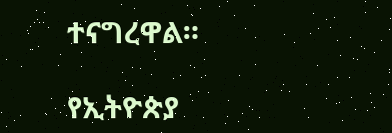ተናግረዋል።

የኢትዮጵያ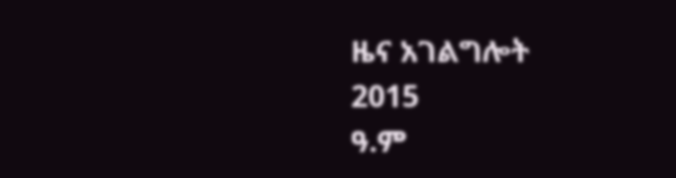ዜና አገልግሎት
2015
ዓ.ም